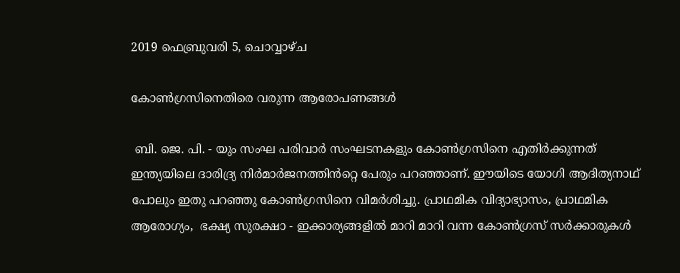2019 ഫെബ്രുവരി 5, ചൊവ്വാഴ്ച

കോൺഗ്രസിനെതിരെ വരുന്ന ആരോപണങ്ങൾ

 ബി. ജെ. പി. - യും സംഘ പരിവാർ സംഘടനകളും കോൺഗ്രസിനെ എതിർക്കുന്നത് ഇന്ത്യയിലെ ദാരിദ്ര്യ നിർമാർജനത്തിൻറ്റെ പേരും പറഞ്ഞാണ്. ഈയിടെ യോഗി ആദിത്യനാഥ് പോലും ഇതു പറഞ്ഞു കോൺഗ്രസിനെ വിമർശിച്ചു. പ്രാഥമിക വിദ്യാഭ്യാസം, പ്രാഥമിക ആരോഗ്യം,  ഭക്ഷ്യ സുരക്ഷാ - ഇക്കാര്യങ്ങളിൽ മാറി മാറി വന്ന കോൺഗ്രസ് സർക്കാരുകൾ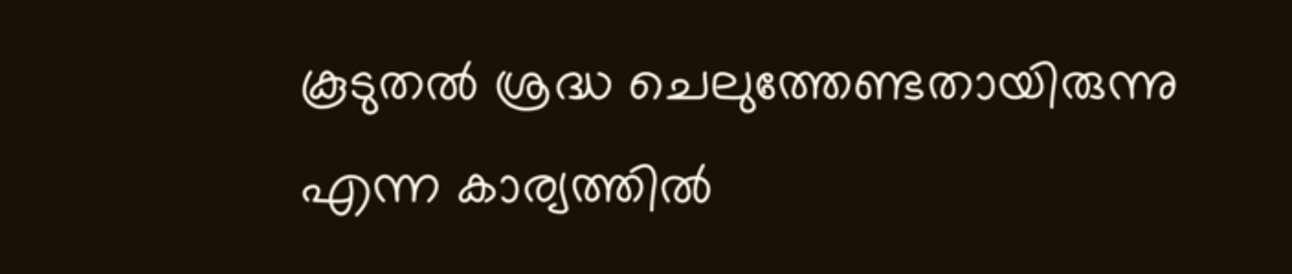കൂടുതൽ ശ്രദ്ധ ചെലുത്തേണ്ടതായിരുന്നു എന്ന കാര്യത്തിൽ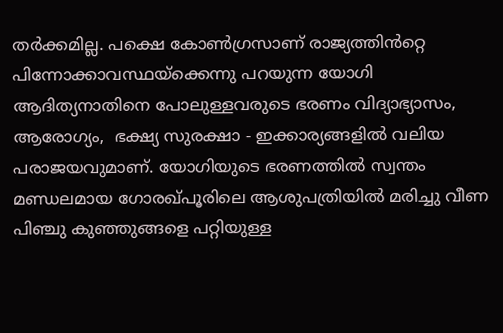തർക്കമില്ല. പക്ഷെ കോൺഗ്രസാണ് രാജ്യത്തിൻറ്റെ പിന്നോക്കാവസ്ഥയ്‌ക്കെന്നു പറയുന്ന യോഗി ആദിത്യനാതിനെ പോലുള്ളവരുടെ ഭരണം വിദ്യാഭ്യാസം,  ആരോഗ്യം,  ഭക്ഷ്യ സുരക്ഷാ - ഇക്കാര്യങ്ങളിൽ വലിയ പരാജയവുമാണ്. യോഗിയുടെ ഭരണത്തിൽ സ്വന്തം മണ്ഡലമായ ഗോരഖ്പൂരിലെ ആശുപത്രിയിൽ മരിച്ചു വീണ പിഞ്ചു കുഞ്ഞുങ്ങളെ പറ്റിയുള്ള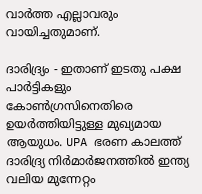വാർത്ത എല്ലാവരും വായിച്ചതുമാണ്.

ദാരിദ്ര്യം - ഇതാണ് ഇടതു പക്ഷ പാർട്ടികളും കോൺഗ്രസിനെതിരെ ഉയർത്തിയിട്ടുള്ള മുഖ്യമായ ആയുധം. UPA ഭരണ കാലത്ത് ദാരിദ്ര്യ നിർമാർജനത്തിൽ ഇന്ത്യ വലിയ മുന്നേറ്റം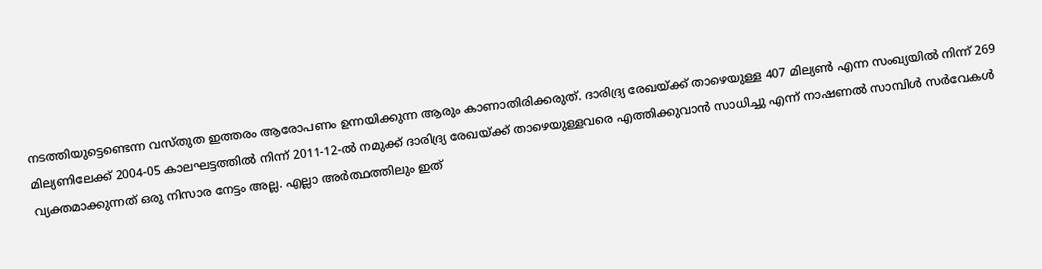നടത്തിയുട്ടെണ്ടെന്ന വസ്തുത ഇത്തരം ആരോപണം ഉന്നയിക്കുന്ന ആരും കാണാതിരിക്കരുത്. ദാരിദ്ര്യ രേഖയ്ക്ക് താഴെയുള്ള 407 മില്യൺ എന്ന സംഖ്യയിൽ നിന്ന് 269 മില്യണിലേക്ക് 2004-05 കാലഘട്ടത്തിൽ നിന്ന് 2011-12-ൽ നമുക്ക് ദാരിദ്ര്യ രേഖയ്ക്ക് താഴെയുള്ളവരെ എത്തിക്കുവാൻ സാധിച്ചു എന്ന് നാഷണൽ സാമ്പിൾ സർവേകൾ വ്യക്തമാക്കുന്നത് ഒരു നിസാര നേട്ടം അല്ല. എല്ലാ അർത്ഥത്തിലും ഇത്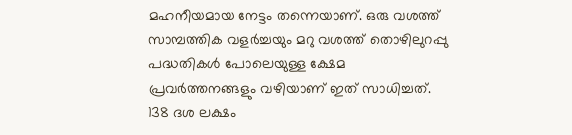മഹനീയമായ നേട്ടം തന്നെയാണ്. ഒരു വശത്ത് സാമ്പത്തിക വളർച്ചയും മറു വശത്ത് തൊഴിലുറപ്പു പദ്ധതികൾ പോലെയുള്ള ക്ഷേമ പ്രവർത്തനങ്ങളും വഴിയാണ് ഇത് സാധിച്ചത്. 138 ദശ ലക്ഷം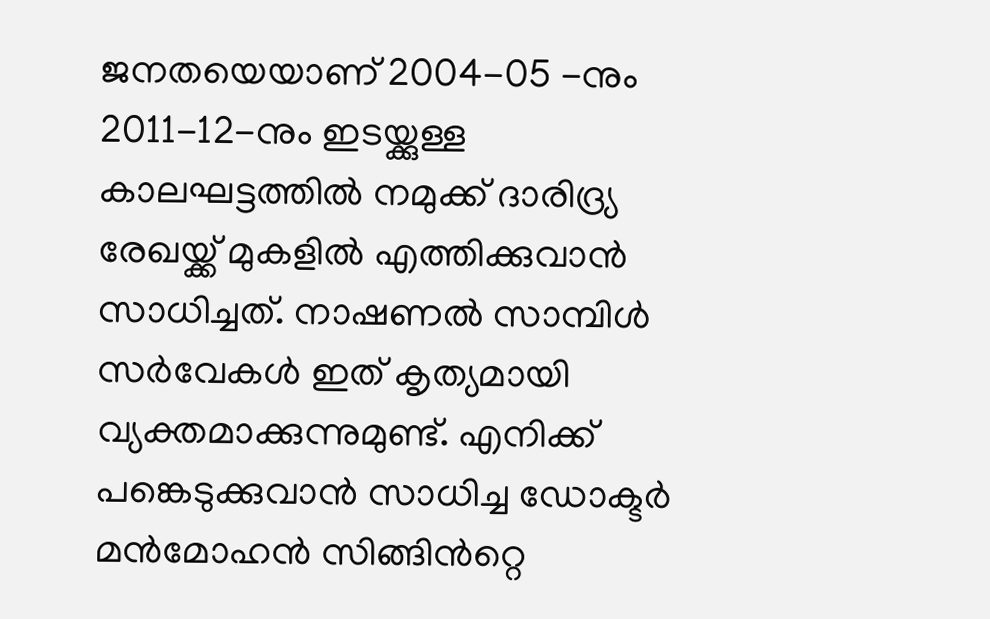ജനതയെയാണ് 2004-05 -നും 2011-12-നും ഇടയ്ക്കുള്ള കാലഘട്ടത്തിൽ നമുക്ക് ദാരിദ്ര്യ രേഖയ്ക്ക് മുകളിൽ എത്തിക്കുവാൻ സാധിച്ചത്. നാഷണൽ സാമ്പിൾ സർവേകൾ ഇത് കൃത്യമായി വ്യക്തമാക്കുന്നുമുണ്ട്. എനിക്ക് പങ്കെടുക്കുവാൻ സാധിച്ച ഡോക്ടർ മൻമോഹൻ സിങ്ങിൻറ്റെ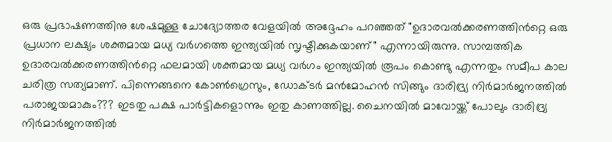ഒരു പ്രഭാഷണത്തിനു ശേഷമുള്ള ചോദ്യോത്തര വേളയിൽ അദ്ദേഹം പറഞ്ഞത് "ഉദാരവൽക്കരണത്തിൻറ്റെ ഒരു പ്രധാന ലക്ഷ്യം ശക്തമായ മധ്യ വർഗത്തെ ഇന്ത്യയിൽ സൃഷ്ടിക്കുകയാണ്" എന്നായിരുന്നു. സാമ്പത്തിക ഉദാരവൽക്കരണത്തിൻറ്റെ ഫലമായി ശക്തമായ മധ്യ വർഗം ഇന്ത്യയിൽ രൂപം കൊണ്ടു എന്നതും സമീപ കാല ചരിത്ര സത്യമാണ്. പിന്നെങ്ങനെ കോൺഗ്രെസും, ഡോക്ടർ മൻമോഹൻ സിങ്ങും ദാരിദ്ര്യ നിർമാർജനത്തിൽ പരാജയമാകും??? ഇടതു പക്ഷ പാർട്ടികളൊന്നും ഇതു കാണത്തില്ല. ചൈനയിൽ മാവോയ്ക്ക് പോലും ദാരിദ്ര്യ നിർമാർജനത്തിൽ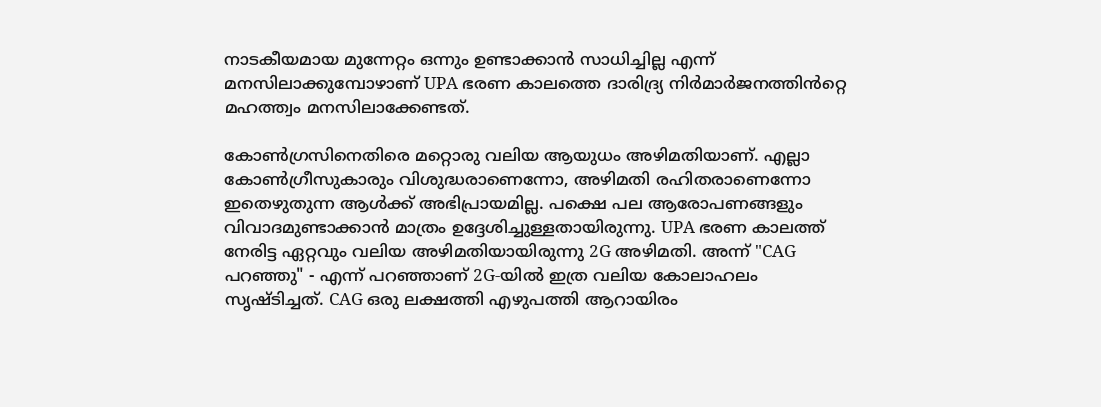നാടകീയമായ മുന്നേറ്റം ഒന്നും ഉണ്ടാക്കാൻ സാധിച്ചില്ല എന്ന് മനസിലാക്കുമ്പോഴാണ് UPA ഭരണ കാലത്തെ ദാരിദ്ര്യ നിർമാർജനത്തിൻറ്റെ മഹത്ത്വം മനസിലാക്കേണ്ടത്.

കോൺഗ്രസിനെതിരെ മറ്റൊരു വലിയ ആയുധം അഴിമതിയാണ്. എല്ലാ കോൺഗ്രീസുകാരും വിശുദ്ധരാണെന്നോ, അഴിമതി രഹിതരാണെന്നോ ഇതെഴുതുന്ന ആൾക്ക് അഭിപ്രായമില്ല. പക്ഷെ പല ആരോപണങ്ങളും വിവാദമുണ്ടാക്കാൻ മാത്രം ഉദ്ദേശിച്ചുള്ളതായിരുന്നു. UPA ഭരണ കാലത്ത് നേരിട്ട ഏറ്റവും വലിയ അഴിമതിയായിരുന്നു 2G അഴിമതി. അന്ന് "CAG പറഞ്ഞു" - എന്ന് പറഞ്ഞാണ് 2G-യിൽ ഇത്ര വലിയ കോലാഹലം സൃഷ്ടിച്ചത്. CAG ഒരു ലക്ഷത്തി എഴുപത്തി ആറായിരം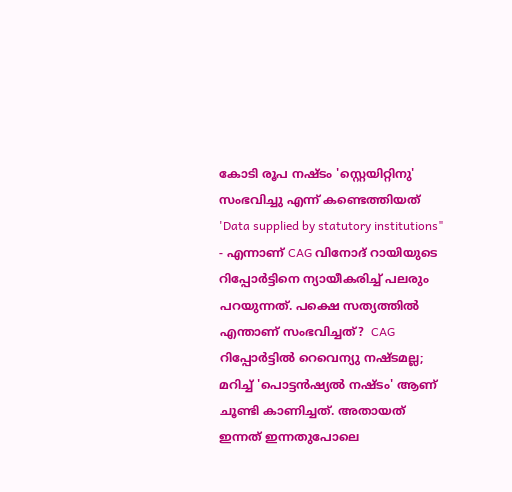കോടി രൂപ നഷ്ടം 'സ്റ്റെയിറ്റിനു' സംഭവിച്ചു എന്ന് കണ്ടെത്തിയത് 'Data supplied by statutory institutions" - എന്നാണ് CAG വിനോദ് റായിയുടെ റിപ്പോർട്ടിനെ ന്യായീകരിച്ച് പലരും പറയുന്നത്. പക്ഷെ സത്യത്തിൽ എന്താണ് സംഭവിച്ചത്?  CAG റിപ്പോർട്ടിൽ റെവെന്യു നഷ്ടമല്ല; മറിച്ച് 'പൊട്ടൻഷ്യൽ നഷ്ടം' ആണ് ചൂണ്ടി കാണിച്ചത്. അതായത് ഇന്നത് ഇന്നതുപോലെ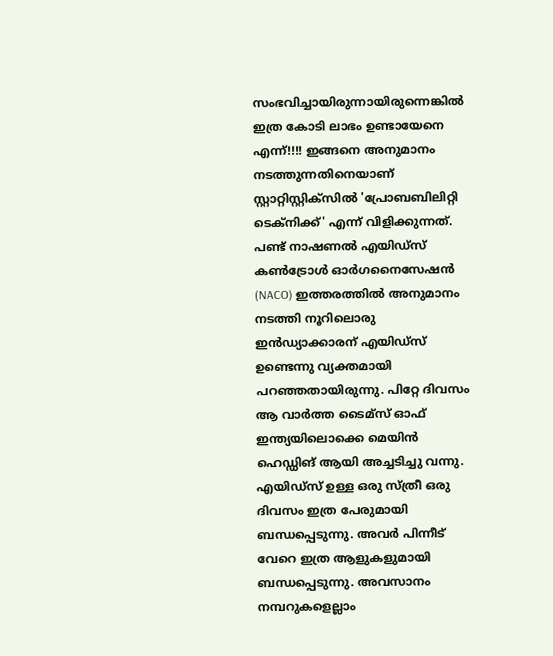സംഭവിച്ചായിരുന്നായിരുന്നെങ്കിൽ ഇത്ര കോടി ലാഭം ഉണ്ടായേനെ എന്ന്!!!! ഇങ്ങനെ അനുമാനം നടത്തുന്നതിനെയാണ് സ്റ്റാറ്റിസ്റ്റിക്സിൽ 'പ്രോബബിലിറ്റി ടെക്നിക്ക്' എന്ന് വിളിക്കുന്നത്. പണ്ട് നാഷണൽ എയിഡ്സ് കൺട്രോൾ ഓർഗനൈസേഷൻ (NACO) ഇത്തരത്തിൽ അനുമാനം നടത്തി നൂറിലൊരു ഇൻഡ്യാക്കാരന് എയിഡ്സ് ഉണ്ടെന്നു വ്യക്തമായി പറഞ്ഞതായിരുന്നു. പിറ്റേ ദിവസം ആ വാർത്ത ടൈമ്സ് ഓഫ് ഇന്ത്യയിലൊക്കെ മെയിൻ ഹെഡ്ഡിങ് ആയി അച്ചടിച്ചു വന്നു. എയിഡ്സ് ഉള്ള ഒരു സ്ത്രീ ഒരു ദിവസം ഇത്ര പേരുമായി ബന്ധപ്പെടുന്നു. അവർ പിന്നീട് വേറെ ഇത്ര ആളുകളുമായി ബന്ധപ്പെടുന്നു. അവസാനം നമ്പറുകളെല്ലാം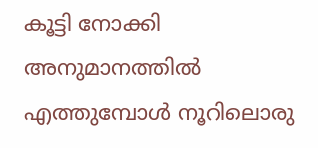കൂട്ടി നോക്കി അനുമാനത്തിൽ എത്തുമ്പോൾ നൂറിലൊരു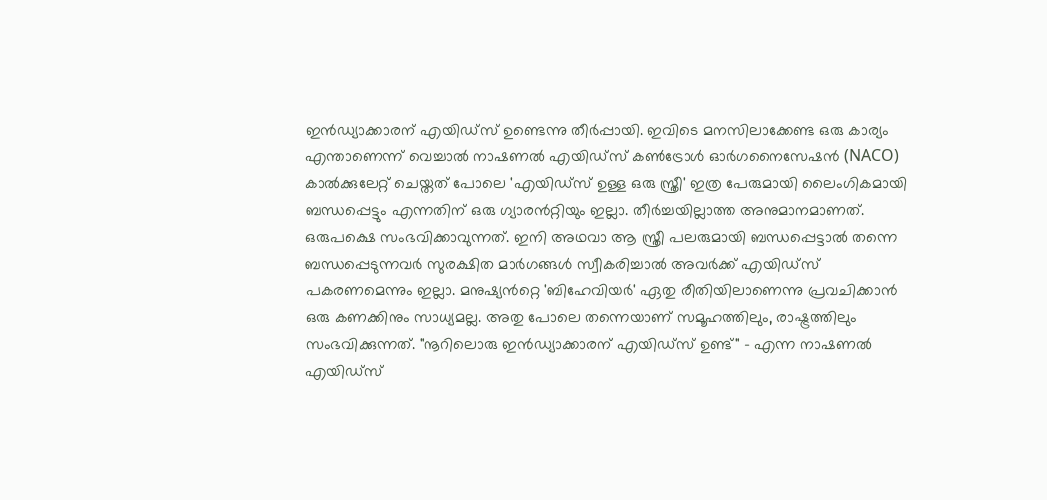ഇൻഡ്യാക്കാരന് എയിഡ്സ് ഉണ്ടെന്നു തീർപ്പായി. ഇവിടെ മനസിലാക്കേണ്ട ഒരു കാര്യം എന്താണെന്ന് വെച്ചാൽ നാഷണൽ എയിഡ്സ് കൺട്രോൾ ഓർഗനൈസേഷൻ (NACO) കാൽക്കുലേറ്റ് ചെയ്തത് പോലെ 'എയിഡ്സ് ഉള്ള ഒരു സ്ത്രീ' ഇത്ര പേരുമായി ലൈംഗികമായി ബന്ധപ്പെട്ടും എന്നതിന് ഒരു ഗ്യാരൻറ്റിയും ഇല്ലാ. തീർച്ചയില്ലാത്ത അനുമാനമാണത്. ഒരുപക്ഷെ സംഭവിക്കാവുന്നത്. ഇനി അഥവാ ആ സ്ത്രീ പലരുമായി ബന്ധപ്പെട്ടാൽ തന്നെ ബന്ധപ്പെടുന്നവർ സുരക്ഷിത മാർഗങ്ങൾ സ്വീകരിച്ചാൽ അവർക്ക് എയിഡ്സ് പകരണമെന്നും ഇല്ലാ. മനുഷ്യൻറ്റെ 'ബിഹേവിയർ' ഏതു രീതിയിലാണെന്നു പ്രവചിക്കാൻ ഒരു കണക്കിനും സാധ്യമല്ല. അതു പോലെ തന്നെയാണ് സമൂഹത്തിലും, രാഷ്ട്രത്തിലും സംഭവിക്കുന്നത്. "നൂറിലൊരു ഇൻഡ്യാക്കാരന് എയിഡ്സ് ഉണ്ട്" - എന്ന നാഷണൽ എയിഡ്സ്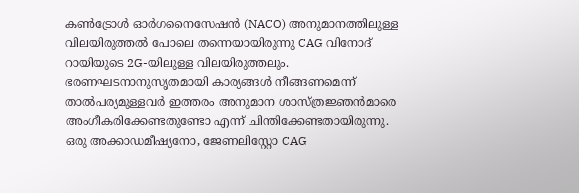കൺട്രോൾ ഓർഗനൈസേഷൻ (NACO) അനുമാനത്തിലുള്ള വിലയിരുത്തൽ പോലെ തന്നെയായിരുന്നു CAG വിനോദ് റായിയുടെ 2G-യിലുള്ള വിലയിരുത്തലും. ഭരണഘടനാനുസൃതമായി കാര്യങ്ങൾ നീങ്ങണമെന്ന് താൽപര്യമുള്ളവർ ഇത്തരം അനുമാന ശാസ്ത്രജ്ഞൻമാരെ അംഗീകരിക്കേണ്ടതുണ്ടോ എന്ന് ചിന്തിക്കേണ്ടതായിരുന്നു. ഒരു അക്കാഡമീഷ്യനോ, ജേണലിസ്റ്റോ CAG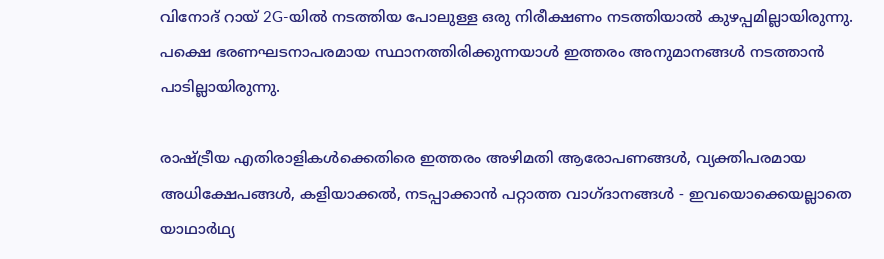വിനോദ് റായ് 2G-യിൽ നടത്തിയ പോലുള്ള ഒരു നിരീക്ഷണം നടത്തിയാൽ കുഴപ്പമില്ലായിരുന്നു. പക്ഷെ ഭരണഘടനാപരമായ സ്ഥാനത്തിരിക്കുന്നയാൾ ഇത്തരം അനുമാനങ്ങൾ നടത്താൻ പാടില്ലായിരുന്നു.

രാഷ്ട്രീയ എതിരാളികൾക്കെതിരെ ഇത്തരം അഴിമതി ആരോപണങ്ങൾ, വ്യക്തിപരമായ അധിക്ഷേപങ്ങൾ, കളിയാക്കൽ, നടപ്പാക്കാൻ പറ്റാത്ത വാഗ്ദാനങ്ങൾ - ഇവയൊക്കെയല്ലാതെ യാഥാർഥ്യ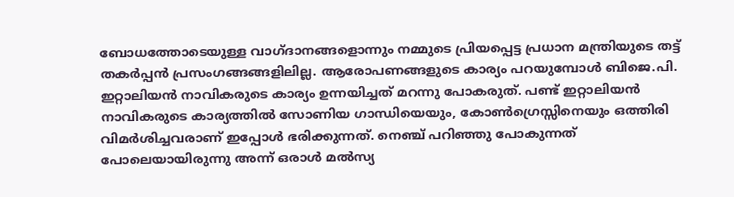ബോധത്തോടെയുള്ള വാഗ്ദാനങ്ങളൊന്നും നമ്മുടെ പ്രിയപ്പെട്ട പ്രധാന മന്ത്രിയുടെ തട്ട് തകർപ്പൻ പ്രസംഗങ്ങങ്ങളിലില്ല. ആരോപണങ്ങളുടെ കാര്യം പറയുമ്പോൾ ബിജെ.പി. ഇറ്റാലിയൻ നാവികരുടെ കാര്യം ഉന്നയിച്ചത് മറന്നു പോകരുത്. പണ്ട് ഇറ്റാലിയൻ നാവികരുടെ കാര്യത്തിൽ സോണിയ ഗാന്ധിയെയും, കോൺഗ്രെസ്സിനെയും ഒത്തിരി വിമർശിച്ചവരാണ് ഇപ്പോൾ ഭരിക്കുന്നത്. നെഞ്ച് പറിഞ്ഞു പോകുന്നത് പോലെയായിരുന്നു അന്ന് ഒരാൾ മൽസ്യ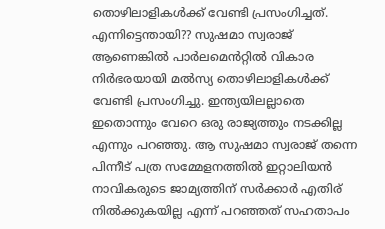തൊഴിലാളികൾക്ക് വേണ്ടി പ്രസംഗിച്ചത്. എന്നിട്ടെന്തായി?? സുഷമാ സ്വരാജ് ആണെങ്കിൽ പാർലമെൻറ്റിൽ വികാര നിർഭരയായി മൽസ്യ തൊഴിലാളികൾക്ക് വേണ്ടി പ്രസംഗിച്ചു. ഇന്ത്യയിലല്ലാതെ ഇതൊന്നും വേറെ ഒരു രാജ്യത്തും നടക്കില്ല എന്നും പറഞ്ഞു. ആ സുഷമാ സ്വരാജ് തന്നെ പിന്നീട് പത്ര സമ്മേളനത്തിൽ ഇറ്റാലിയൻ നാവികരുടെ ജാമ്യത്തിന് സർക്കാർ എതിര് നിൽക്കുകയില്ല എന്ന് പറഞ്ഞത് സഹതാപം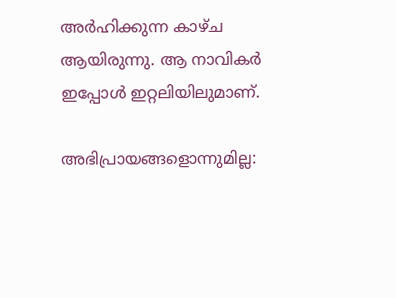അർഹിക്കുന്ന കാഴ്ച ആയിരുന്നു. ആ നാവികർ ഇപ്പോൾ ഇറ്റലിയിലുമാണ്.

അഭിപ്രായങ്ങളൊന്നുമില്ല: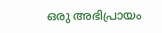ഒരു അഭിപ്രായം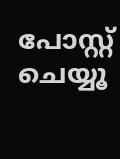പോസ്റ്റ് ചെയ്യൂ